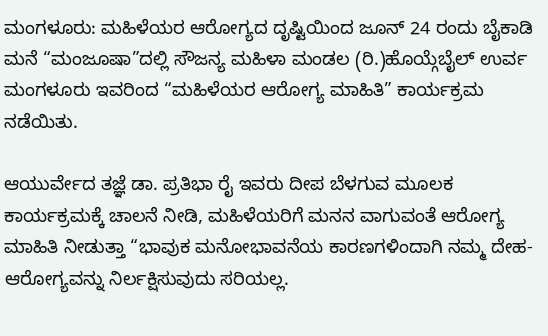ಮಂಗಳೂರು: ಮಹಿಳೆಯರ ಆರೋಗ್ಯದ ದೃಷ್ಟಿಯಿಂದ ಜೂನ್ 24 ರಂದು ಬೈಕಾಡಿ ಮನೆ “ಮಂಜೂಷಾ”ದಲ್ಲಿ ಸೌಜನ್ಯ ಮಹಿಳಾ ಮಂಡಲ (ರಿ.)ಹೊಯ್ಗೆಬೈಲ್ ಉರ್ವ ಮಂಗಳೂರು ಇವರಿಂದ “ಮಹಿಳೆಯರ ಆರೋಗ್ಯ ಮಾಹಿತಿ” ಕಾರ್ಯಕ್ರಮ ನಡೆಯಿತು.

ಆಯುರ್ವೇದ ತಜ್ಞೆ ಡಾ. ಪ್ರತಿಭಾ ರೈ ಇವರು ದೀಪ ಬೆಳಗುವ ಮೂಲಕ ಕಾರ್ಯಕ್ರಮಕ್ಕೆ ಚಾಲನೆ ನೀಡಿ, ಮಹಿಳೆಯರಿಗೆ ಮನನ ವಾಗುವಂತೆ ಆರೋಗ್ಯ ಮಾಹಿತಿ ನೀಡುತ್ತಾ “ಭಾವುಕ ಮನೋಭಾವನೆಯ ಕಾರಣಗಳಿಂದಾಗಿ ನಮ್ಮ ದೇಹ-ಆರೋಗ್ಯವನ್ನು ನಿರ್ಲಕ್ಷಿಸುವುದು ಸರಿಯಲ್ಲ.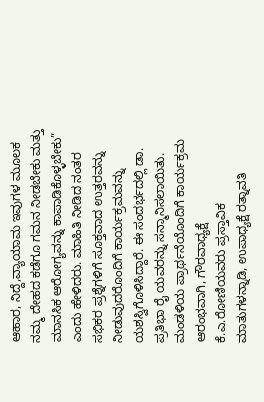ಆಹಾರ, ನಿದ್ದೆ,ವ್ಯಾಯಾಮ ಇವುಗಳ ಮೂಲಕ ನಮ್ಮ ದೇಹದ ಕಡೆಗೂ ಗಮನ ನೀಡಬೇಕು ಮತ್ತು ಮಾನಸಿಕ ಆರೋಗ್ಯವನ್ನು ಕಾಪಾಡಿಕೊಳ್ಳಬೇಕು” ಎಂದು ಹೇಳಿದರು. ಮಾಹಿತಿ ನೀಡಿದ ನಂತರ ಸಭಿಕರ ಪ್ರಶ್ನೆಗಳಿಗೆ ಸೂಕ್ತವಾದ ಉತ್ತರವನ್ನು ನೀಡುವುದರೊಂದಿಗೆ ಕಾರ್ಯಕ್ರಮವನ್ನು ಯಶಸ್ವಿಗೊಳಿಸಿದ್ದಾರೆ. ಈ ಸಂದರ್ಭದಲ್ಲಿ ಡಾ. ಪ್ರತಿಭಾ ರೈ ಯವರನ್ನು ಸನ್ಮಾನಿಸಲಾಯಿತು.
ಮಂಡಳಿಯ ಪ್ರಾರ್ಥನೆಯೊಂದಿಗೆ ಕಾರ್ಯಕ್ರಮ ಆರಂಭವಾಗಿ, ಗೌರವಾಧ್ಯಕ್ಷೆ ಕೆ.ಎ.ರೋಣಿಯವರು ಪ್ರಸ್ತಾವಿಕ ಮಾತುಗಳನ್ನಾಡಿ, ಉಪಾಧ್ಯಕ್ಷೆ ರತ್ನಾವತಿ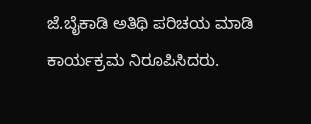ಜೆ.ಬೈಕಾಡಿ ಅತಿಥಿ ಪರಿಚಯ ಮಾಡಿ ಕಾರ್ಯಕ್ರಮ ನಿರೂಪಿಸಿದರು.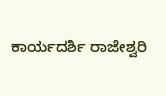ಕಾರ್ಯದರ್ಶಿ ರಾಜೇಶ್ವರಿ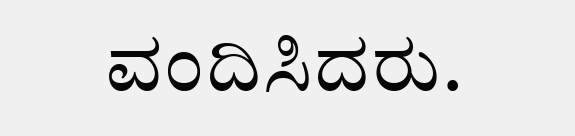ವಂದಿಸಿದರು.